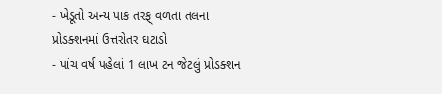- ખેડૂતો અન્ય પાક તરફ્ વળતા તલના પ્રોડક્શનમાં ઉત્તરોતર ઘટાડો
- પાંચ વર્ષ પહેલાં 1 લાખ ટન જેટલું પ્રોડક્શન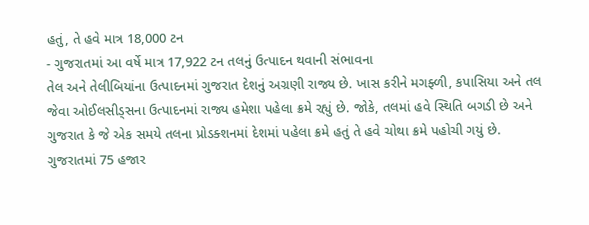હતું, તે હવે માત્ર 18,000 ટન
- ગુજરાતમાં આ વર્ષે માત્ર 17,922 ટન તલનું ઉત્પાદન થવાની સંભાવના
તેલ અને તેલીબિયાંના ઉત્પાદનમાં ગુજરાત દેશનું અગ્રણી રાજ્ય છે. ખાસ કરીને મગફ્ળી, કપાસિયા અને તલ જેવા ઓઈલસીડ્સના ઉત્પાદનમાં રાજ્ય હમેશા પહેલા ક્રમે રહ્યું છે. જોકે, તલમાં હવે સ્થિતિ બગડી છે અને ગુજરાત કે જે એક સમયે તલના પ્રોડક્શનમાં દેશમાં પહેલા ક્રમે હતું તે હવે ચોથા ક્રમે પહોચી ગયું છે. ગુજરાતમાં 75 હજાર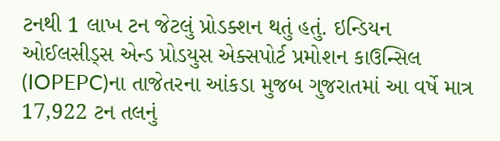ટનથી 1 લાખ ટન જેટલું પ્રોડક્શન થતું હતું. ઇન્ડિયન ઓઈલસીડ્સ એન્ડ પ્રોડયુસ એક્સપોર્ટ પ્રમોશન કાઉન્સિલ (IOPEPC)ના તાજેતરના આંકડા મુજબ ગુજરાતમાં આ વર્ષે માત્ર 17,922 ટન તલનું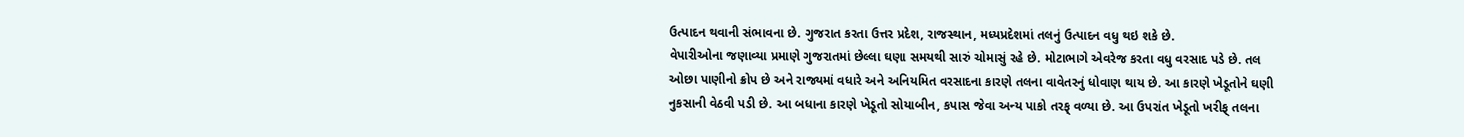ઉત્પાદન થવાની સંભાવના છે. ગુજરાત કરતા ઉત્તર પ્રદેશ, રાજસ્થાન, મધ્યપ્રદેશમાં તલનું ઉત્પાદન વધુ થઇ શકે છે.
વેપારીઓના જણાવ્યા પ્રમાણે ગુજરાતમાં છેલ્લા ઘણા સમયથી સારું ચોમાસું રહે છે. મોટાભાગે એવરેજ કરતા વધુ વરસાદ પડે છે. તલ ઓછા પાણીનો ક્રોપ છે અને રાજ્યમાં વધારે અને અનિયમિત વરસાદના કારણે તલના વાવેતરનું ધોવાણ થાય છે. આ કારણે ખેડૂતોને ઘણી નુકસાની વેઠવી પડી છે. આ બધાના કારણે ખેડૂતો સોયાબીન, કપાસ જેવા અન્ય પાકો તરફ્ વળ્યા છે. આ ઉપરાંત ખેડૂતો ખરીફ્ તલના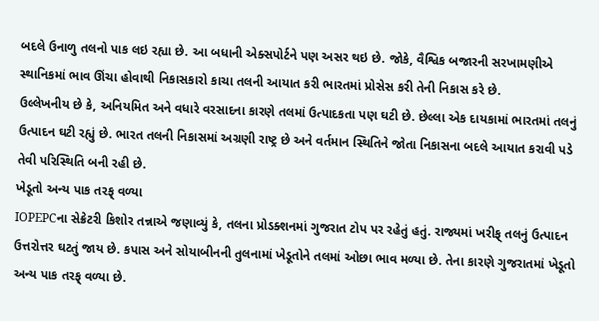બદલે ઉનાળુ તલનો પાક લઇ રહ્યા છે. આ બધાની એક્સપોર્ટને પણ અસર થઇ છે. જોકે, વૈશ્વિક બજારની સરખામણીએ સ્થાનિકમાં ભાવ ઊંચા હોવાથી નિકાસકારો કાચા તલની આયાત કરી ભારતમાં પ્રોસેસ કરી તેની નિકાસ કરે છે.
ઉલ્લેખનીય છે કે, અનિયમિત અને વધારે વરસાદના કારણે તલમાં ઉત્પાદકતા પણ ઘટી છે. છેલ્લા એક દાયકામાં ભારતમાં તલનું ઉત્પાદન ઘટી રહ્યું છે. ભારત તલની નિકાસમાં અગ્રણી રાષ્ટ્ર છે અને વર્તમાન સ્થિતિને જોતા નિકાસના બદલે આયાત કરાવી પડે તેવી પરિસ્થિતિ બની રહી છે.
ખેડૂતો અન્ય પાક તરફ્ વળ્યા
IOPEPCના સેક્રેટરી કિશોર તન્નાએ જણાવ્યું કે, તલના પ્રોડક્શનમાં ગુજરાત ટોપ પર રહેતું હતું. રાજ્યમાં ખરીફ્ તલનું ઉત્પાદન ઉત્તરોત્તર ઘટતું જાય છે. કપાસ અને સોયાબીનની તુલનામાં ખેડૂતોને તલમાં ઓછા ભાવ મળ્યા છે. તેના કારણે ગુજરાતમાં ખેડૂતો અન્ય પાક તરફ્ વળ્યા છે.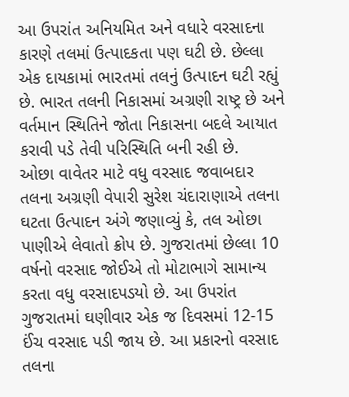આ ઉપરાંત અનિયમિત અને વધારે વરસાદના કારણે તલમાં ઉત્પાદકતા પણ ઘટી છે. છેલ્લા એક દાયકામાં ભારતમાં તલનું ઉત્પાદન ઘટી રહ્યું છે. ભારત તલની નિકાસમાં અગ્રણી રાષ્ટ્ર છે અને વર્તમાન સ્થિતિને જોતા નિકાસના બદલે આયાત કરાવી પડે તેવી પરિસ્થિતિ બની રહી છે.
ઓછા વાવેતર માટે વધુ વરસાદ જવાબદાર
તલના અગ્રણી વેપારી સુરેશ ચંદારાણાએ તલના ઘટતા ઉત્પાદન અંગે જણાવ્યું કે, તલ ઓછા પાણીએ લેવાતો ક્રોપ છે. ગુજરાતમાં છેલ્લા 10 વર્ષનો વરસાદ જોઈએ તો મોટાભાગે સામાન્ય કરતા વધુ વરસાદપડયો છે. આ ઉપરાંત ગુજરાતમાં ઘણીવાર એક જ દિવસમાં 12-15 ઈંચ વરસાદ પડી જાય છે. આ પ્રકારનો વરસાદ તલના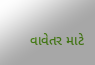વાવેતર માટે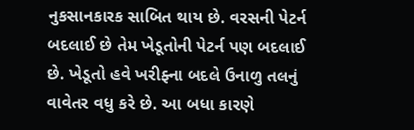નુકસાનકારક સાબિત થાય છે. વરસની પેટર્ન બદલાઈ છે તેમ ખેડૂતોની પેટર્ન પણ બદલાઈ છે. ખેડૂતો હવે ખરીફ્ના બદલે ઉનાળુ તલનું વાવેતર વધુ કરે છે. આ બધા કારણે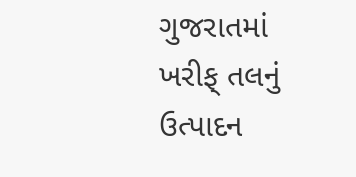ગુજરાતમાં ખરીફ્ તલનું ઉત્પાદન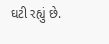ઘટી રહ્યું છે.